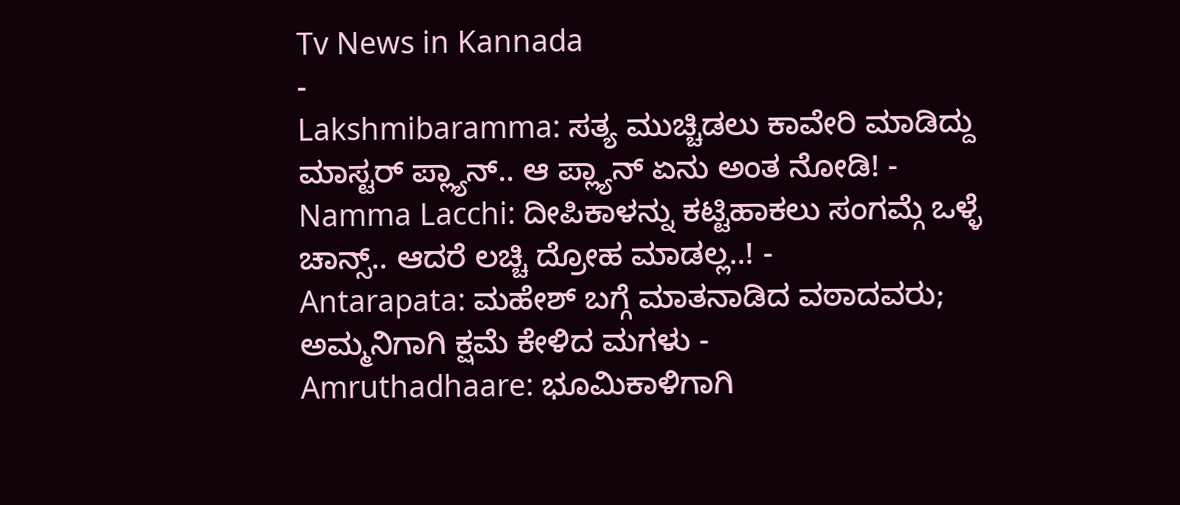Tv News in Kannada
-
Lakshmibaramma: ಸತ್ಯ ಮುಚ್ಚಿಡಲು ಕಾವೇರಿ ಮಾಡಿದ್ದು ಮಾಸ್ಟರ್ ಪ್ಲ್ಯಾನ್.. ಆ ಪ್ಲ್ಯಾನ್ ಏನು ಅಂತ ನೋಡಿ! -
Namma Lacchi: ದೀಪಿಕಾಳನ್ನು ಕಟ್ಟಿಹಾಕಲು ಸಂಗಮ್ಗೆ ಒಳ್ಳೆ ಚಾನ್ಸ್.. ಆದರೆ ಲಚ್ಚಿ ದ್ರೋಹ ಮಾಡಲ್ಲ..! -
Antarapata: ಮಹೇಶ್ ಬಗ್ಗೆ ಮಾತನಾಡಿದ ವಠಾದವರು; ಅಮ್ಮನಿಗಾಗಿ ಕ್ಷಮೆ ಕೇಳಿದ ಮಗಳು -
Amruthadhaare: ಭೂಮಿಕಾಳಿಗಾಗಿ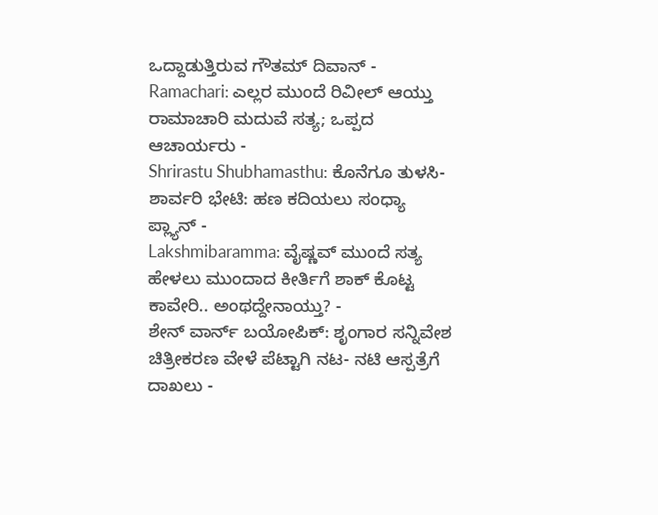ಒದ್ದಾಡುತ್ತಿರುವ ಗೌತಮ್ ದಿವಾನ್ -
Ramachari: ಎಲ್ಲರ ಮುಂದೆ ರಿವೀಲ್ ಆಯ್ತು ರಾಮಾಚಾರಿ ಮದುವೆ ಸತ್ಯ; ಒಪ್ಪದ ಆಚಾರ್ಯರು -
Shrirastu Shubhamasthu: ಕೊನೆಗೂ ತುಳಸಿ- ಶಾರ್ವರಿ ಭೇಟಿ: ಹಣ ಕದಿಯಲು ಸಂಧ್ಯಾ ಪ್ಲ್ಯಾನ್ -
Lakshmibaramma: ವೈಷ್ಣವ್ ಮುಂದೆ ಸತ್ಯ ಹೇಳಲು ಮುಂದಾದ ಕೀರ್ತಿಗೆ ಶಾಕ್ ಕೊಟ್ಟ ಕಾವೇರಿ.. ಅಂಥದ್ದೇನಾಯ್ತು? -
ಶೇನ್ ವಾರ್ನ್ ಬಯೋಪಿಕ್: ಶೃಂಗಾರ ಸನ್ನಿವೇಶ ಚಿತ್ರೀಕರಣ ವೇಳೆ ಪೆಟ್ಟಾಗಿ ನಟ- ನಟಿ ಆಸ್ಪತ್ರೆಗೆ ದಾಖಲು -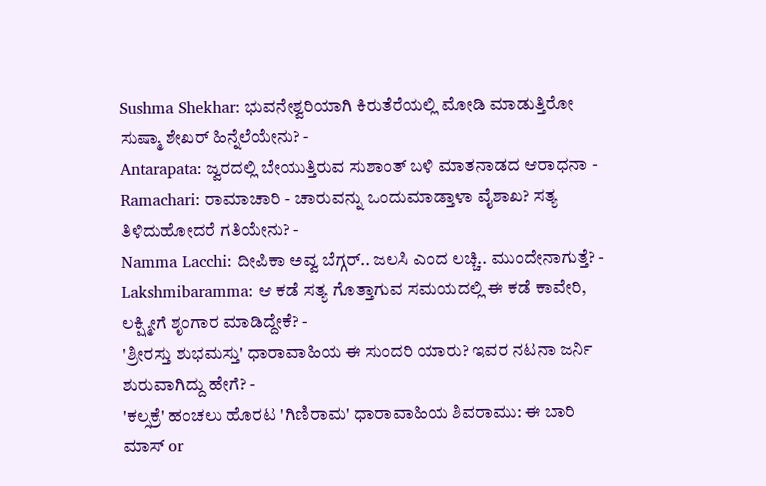Sushma Shekhar: ಭುವನೇಶ್ವರಿಯಾಗಿ ಕಿರುತೆರೆಯಲ್ಲಿ ಮೋಡಿ ಮಾಡುತ್ತಿರೋ ಸುಷ್ಮಾ ಶೇಖರ್ ಹಿನ್ನೆಲೆಯೇನು? -
Antarapata: ಜ್ವರದಲ್ಲಿ ಬೇಯುತ್ತಿರುವ ಸುಶಾಂತ್ ಬಳಿ ಮಾತನಾಡದ ಆರಾಧನಾ -
Ramachari: ರಾಮಾಚಾರಿ - ಚಾರುವನ್ನು ಒಂದುಮಾಡ್ತಾಳಾ ವೈಶಾಖ? ಸತ್ಯ ತಿಳಿದುಹೋದರೆ ಗತಿಯೇನು? -
Namma Lacchi: ದೀಪಿಕಾ ಅವ್ವ ಬೆಗ್ಗರ್.. ಜಲಸಿ ಎಂದ ಲಚ್ಚಿ.. ಮುಂದೇನಾಗುತ್ತೆ? -
Lakshmibaramma: ಆ ಕಡೆ ಸತ್ಯ ಗೊತ್ತಾಗುವ ಸಮಯದಲ್ಲಿ ಈ ಕಡೆ ಕಾವೇರಿ, ಲಕ್ಷ್ಮೀಗೆ ಶೃಂಗಾರ ಮಾಡಿದ್ದೇಕೆ? -
'ಶ್ರೀರಸ್ತು ಶುಭಮಸ್ತು' ಧಾರಾವಾಹಿಯ ಈ ಸುಂದರಿ ಯಾರು? ಇವರ ನಟನಾ ಜರ್ನಿ ಶುರುವಾಗಿದ್ದು ಹೇಗೆ? -
'ಕಲ್ಸಕ್ರೆ' ಹಂಚಲು ಹೊರಟ 'ಗಿಣಿರಾಮ' ಧಾರಾವಾಹಿಯ ಶಿವರಾಮು: ಈ ಬಾರಿ ಮಾಸ್ or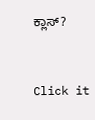ಕ್ಲಾಸ್?


Click it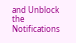and Unblock the Notifications